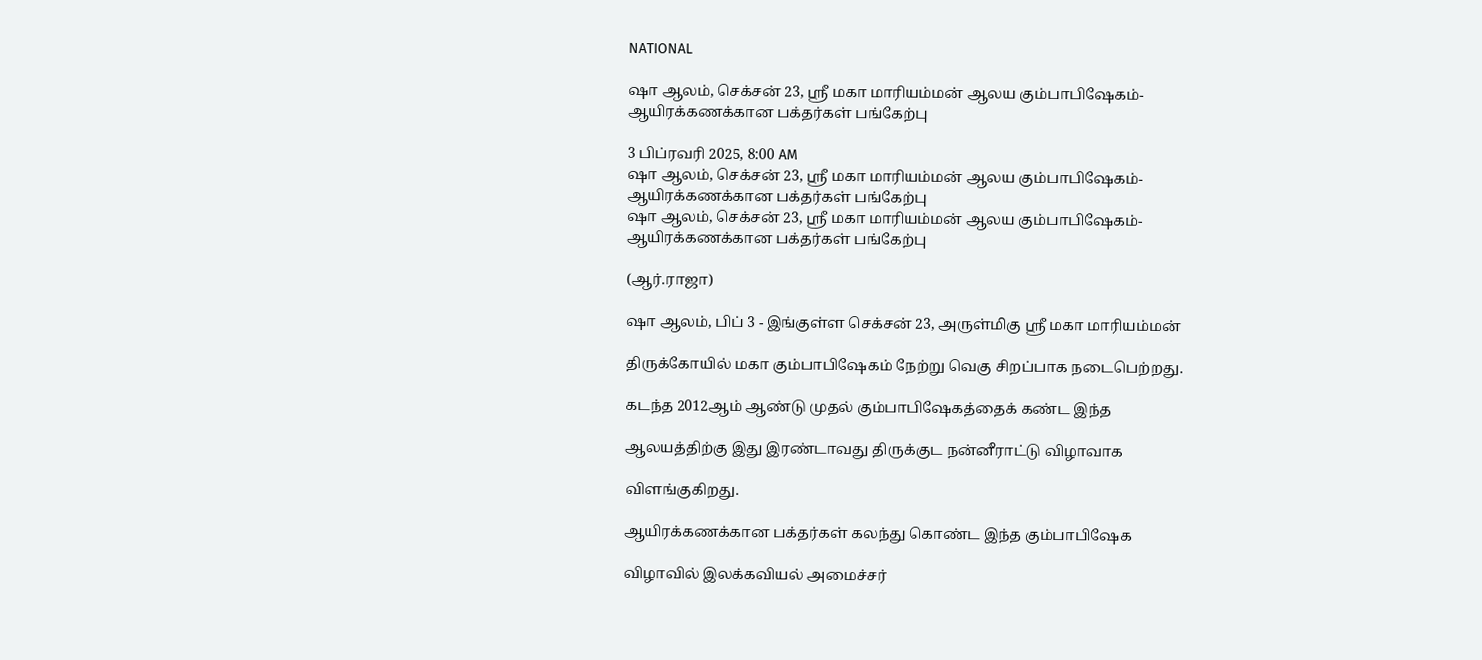NATIONAL

ஷா ஆலம், செக்சன் 23, ஸ்ரீ மகா மாரியம்மன் ஆலய கும்பாபிஷேகம்- ஆயிரக்கணக்கான பக்தர்கள் பங்கேற்பு

3 பிப்ரவரி 2025, 8:00 AM
ஷா ஆலம், செக்சன் 23, ஸ்ரீ மகா மாரியம்மன் ஆலய கும்பாபிஷேகம்- ஆயிரக்கணக்கான பக்தர்கள் பங்கேற்பு
ஷா ஆலம், செக்சன் 23, ஸ்ரீ மகா மாரியம்மன் ஆலய கும்பாபிஷேகம்- ஆயிரக்கணக்கான பக்தர்கள் பங்கேற்பு

(ஆர்.ராஜா)

ஷா ஆலம், பிப் 3 - இங்குள்ள செக்சன் 23, அருள்மிகு ஸ்ரீ மகா மாரியம்மன்

திருக்கோயில் மகா கும்பாபிஷேகம் நேற்று வெகு சிறப்பாக நடைபெற்றது.

கடந்த 2012ஆம் ஆண்டு முதல் கும்பாபிஷேகத்தைக் கண்ட இந்த

ஆலயத்திற்கு இது இரண்டாவது திருக்குட நன்னீராட்டு விழாவாக

விளங்குகிறது.

ஆயிரக்கணக்கான பக்தர்கள் கலந்து கொண்ட இந்த கும்பாபிஷேக

விழாவில் இலக்கவியல் அமைச்சர்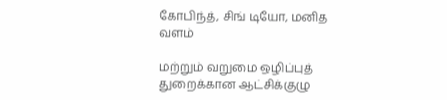கோபிந்த், சிங் டியோ, மனித வளம்

மற்றும் வறுமை ஒழிப்புத் துறைக்கான ஆட்சிக்குழு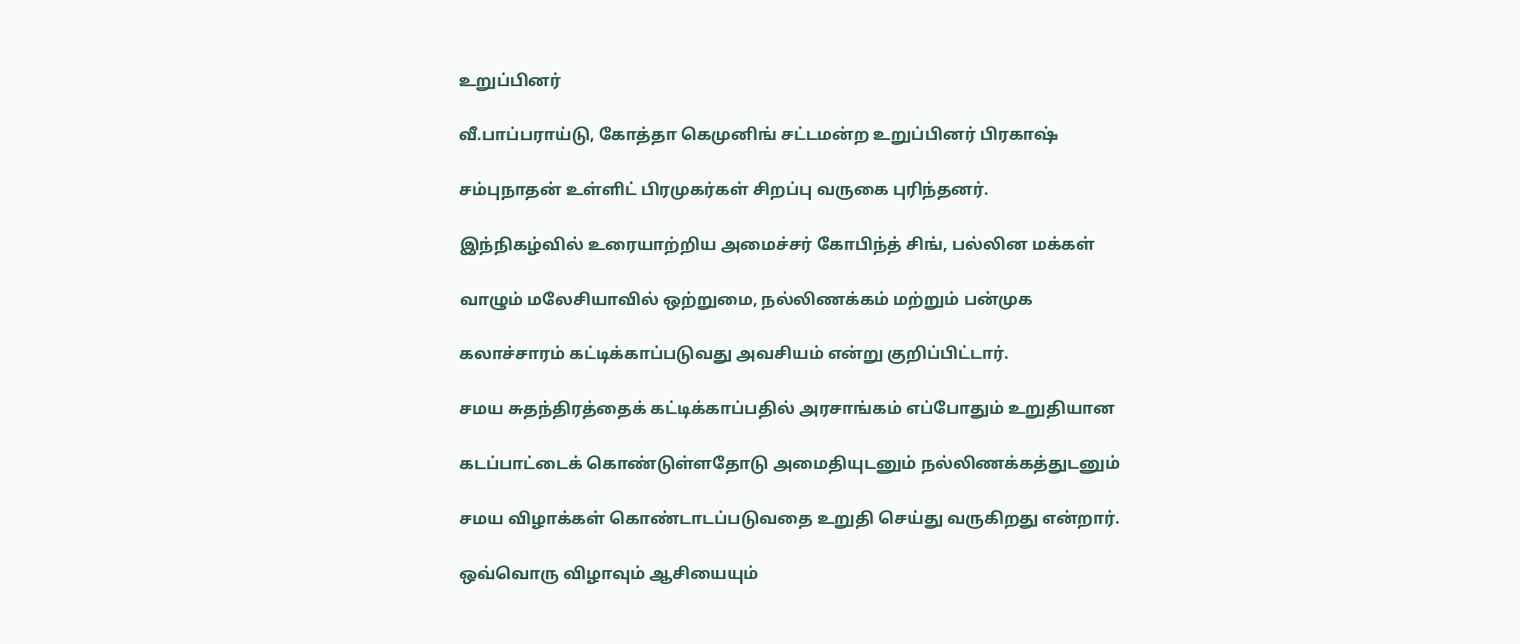உறுப்பினர்

வீ.பாப்பராய்டு, கோத்தா கெமுனிங் சட்டமன்ற உறுப்பினர் பிரகாஷ்

சம்புநாதன் உள்ளிட் பிரமுகர்கள் சிறப்பு வருகை புரிந்தனர்.

இந்நிகழ்வில் உரையாற்றிய அமைச்சர் கோபிந்த் சிங், பல்லின மக்கள்

வாழும் மலேசியாவில் ஒற்றுமை, நல்லிணக்கம் மற்றும் பன்முக

கலாச்சாரம் கட்டிக்காப்படுவது அவசியம் என்று குறிப்பிட்டார்.

சமய சுதந்திரத்தைக் கட்டிக்காப்பதில் அரசாங்கம் எப்போதும் உறுதியான

கடப்பாட்டைக் கொண்டுள்ளதோடு அமைதியுடனும் நல்லிணக்கத்துடனும்

சமய விழாக்கள் கொண்டாடப்படுவதை உறுதி செய்து வருகிறது என்றார்.

ஒவ்வொரு விழாவும் ஆசியையும்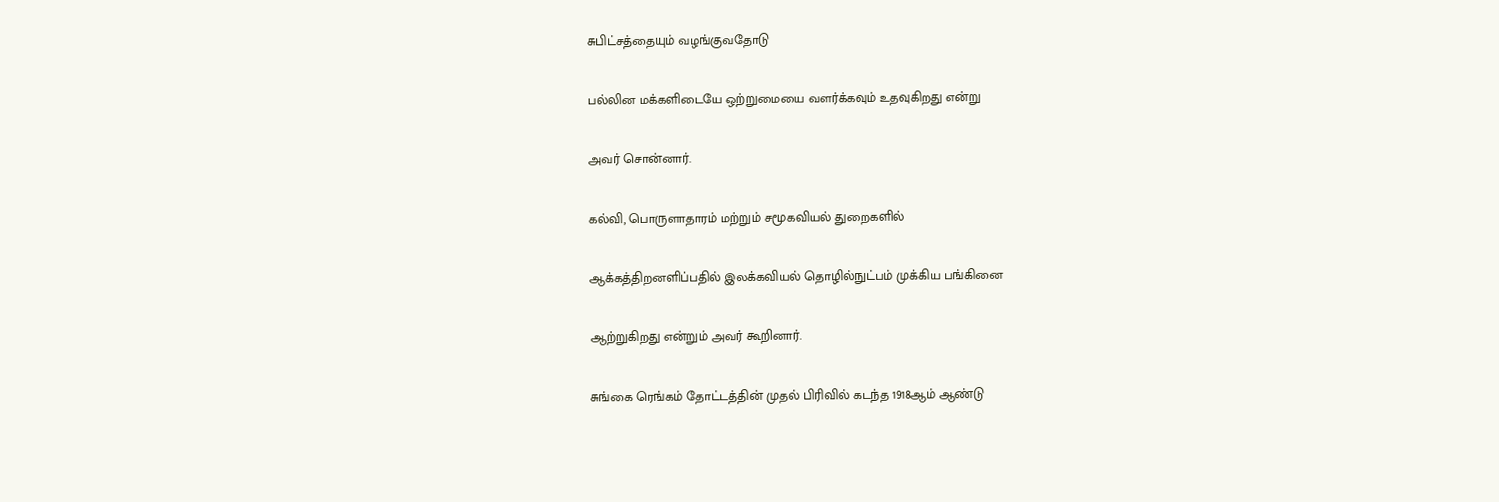சுபிட்சத்தையும் வழங்குவதோடு

பல்லின மக்களிடையே ஒற்றுமையை வளர்க்கவும் உதவுகிறது என்று

அவர் சொன்னார்.

கல்வி, பொருளாதாரம் மற்றும் சமூகவியல் துறைகளில்

ஆக்கத்திறனளிப்பதில் இலக்கவியல் தொழில்நுட்பம் முக்கிய பங்கினை

ஆற்றுகிறது என்றும் அவர் கூறினார்.

சுங்கை ரெங்கம் தோட்டத்தின் முதல் பிரிவில் கடந்த 1918ஆம் ஆண்டு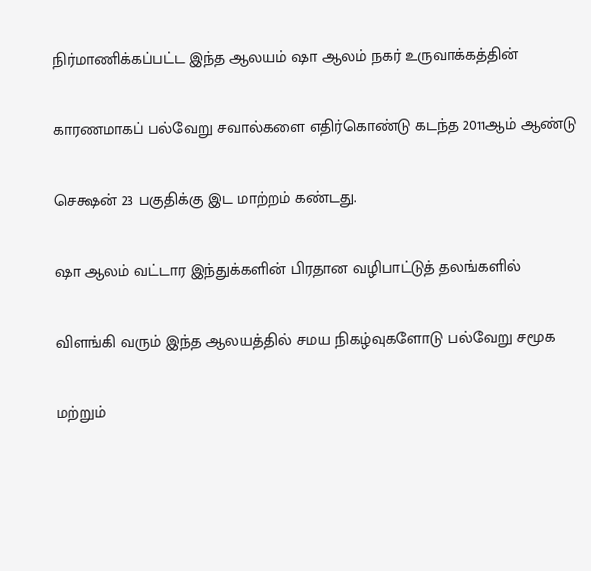நிர்மாணிக்கப்பட்ட இந்த ஆலயம் ஷா ஆலம் நகர் உருவாக்கத்தின்

காரணமாகப் பல்வேறு சவால்களை எதிர்கொண்டு கடந்த 2011ஆம் ஆண்டு

செக்ஷன் 23 பகுதிக்கு இட மாற்றம் கண்டது.

ஷா ஆலம் வட்டார இந்துக்களின் பிரதான வழிபாட்டுத் தலங்களில்

விளங்கி வரும் இந்த ஆலயத்தில் சமய நிகழ்வுகளோடு பல்வேறு சமூக

மற்றும்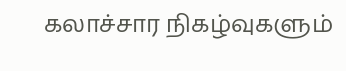கலாச்சார நிகழ்வுகளும்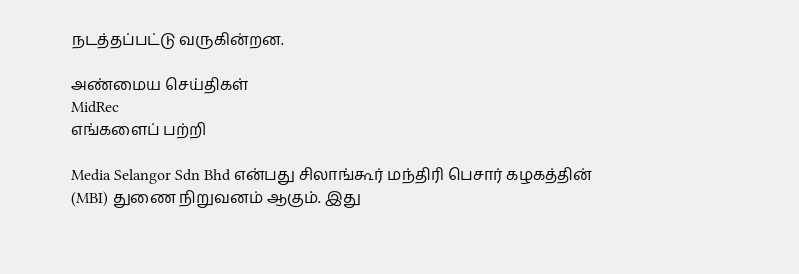நடத்தப்பட்டு வருகின்றன.

அண்மைய செய்திகள்
MidRec
எங்களைப் பற்றி

Media Selangor Sdn Bhd என்பது சிலாங்கூர் மந்திரி பெசார் கழகத்தின் (MBI) துணை நிறுவனம் ஆகும். இது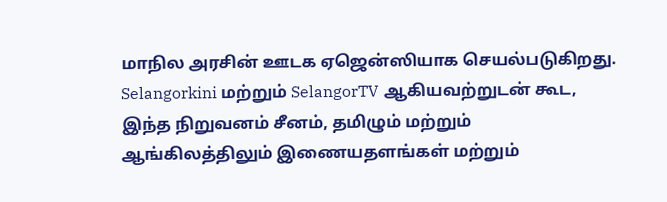மாநில அரசின் ஊடக ஏஜென்ஸியாக செயல்படுகிறது. Selangorkini மற்றும் SelangorTV ஆகியவற்றுடன் கூட, இந்த நிறுவனம் சீனம், தமிழும் மற்றும் ஆங்கிலத்திலும் இணையதளங்கள் மற்றும்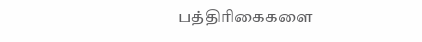பத்திரிகைகளை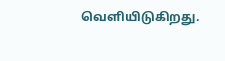வெளியிடுகிறது.